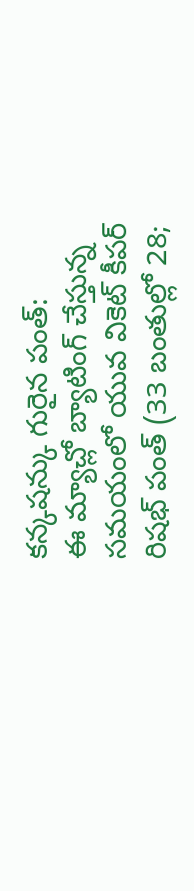కన్కషన్కు గురైన పంత్:
ఈ మ్యాచ్లో బ్యాటింగ్ చేస్తున్న సమయంలో యువ వికెట్ కీపర్ రిషభ్ పంత్ (33 బంతుల్లో 28;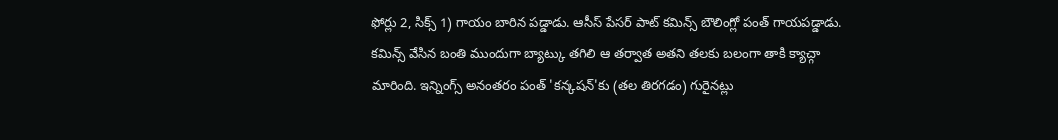ఫోర్లు 2, సిక్స్ 1) గాయం బారిన పడ్డాడు. ఆసీస్ పేసర్ పాట్ కమిన్స్ బౌలింగ్లో పంత్ గాయపడ్డాడు. కమిన్స్ వేసిన బంతి ముందుగా బ్యాట్కు తగిలి ఆ తర్వాత అతని తలకు బలంగా తాకి క్యాచ్గా మారింది. ఇన్నింగ్స్ అనంతరం పంత్ 'కన్కషన్'కు (తల తిరగడం) గురైనట్లు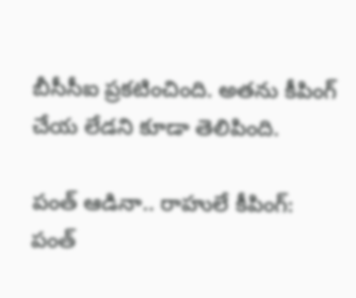బీసీసీఐ ప్రకటించింది. అతను కీపింగ్ చేయ లేడని కూడా తెలిపింది.

పంత్ ఆడినా.. రాహులే కీపింగ్:
పంత్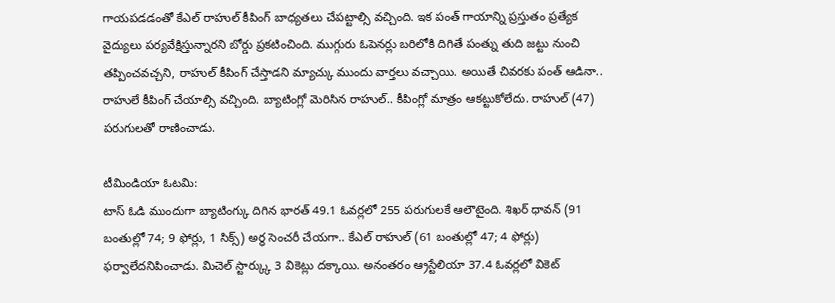గాయపడడంతో కేఎల్ రాహుల్ కీపింగ్ బాధ్యతలు చేపట్టాల్సి వచ్చింది. ఇక పంత్ గాయాన్ని ప్రస్తుతం ప్రత్యేక వైద్యులు పర్యవేక్షిస్తున్నారని బోర్డు ప్రకటించింది. ముగ్గురు ఓపెనర్లు బరిలోకి దిగితే పంత్ను తుది జట్టు నుంచి తప్పించవచ్చని, రాహుల్ కీపింగ్ చేస్తాడని మ్యాచ్కు ముందు వార్తలు వచ్చాయి. అయితే చివరకు పంత్ ఆడినా.. రాహులే కీపింగ్ చేయాల్సి వచ్చింది. బ్యాటింగ్లో మెరిసిన రాహుల్.. కీపింగ్లో మాత్రం ఆకట్టుకోలేదు. రాహుల్ (47) పరుగులతో రాణించాడు.

టీమిండియా ఓటమి:
టాస్ ఓడి ముందుగా బ్యాటింగ్కు దిగిన భారత్ 49.1 ఓవర్లలో 255 పరుగులకే ఆలౌటైంది. శిఖర్ ధావన్ (91 బంతుల్లో 74; 9 ఫోర్లు, 1 సిక్స్) అర్ధ సెంచరీ చేయగా.. కేఎల్ రాహుల్ (61 బంతుల్లో 47; 4 ఫోర్లు) ఫర్వాలేదనిపించాడు. మిచెల్ స్టార్క్కు 3 వికెట్లు దక్కాయి. అనంతరం ఆ్రస్టేలియా 37.4 ఓవర్లలో వికెట్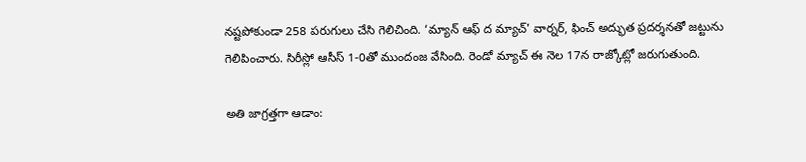నష్టపోకుండా 258 పరుగులు చేసి గెలిచింది. ‘మ్యాన్ ఆఫ్ ద మ్యాచ్' వార్నర్, ఫించ్ అద్భుత ప్రదర్శనతో జట్టును గెలిపించారు. సిరీస్లో ఆసీస్ 1-0తో ముందంజ వేసింది. రెండో మ్యాచ్ ఈ నెల 17న రాజ్కోట్లో జరుగుతుంది.

అతి జాగ్రత్తగా ఆడాం: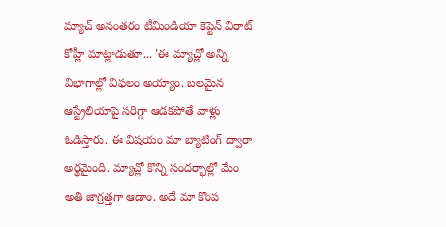మ్యాచ్ అనంతరం టీమిండియా కెప్టెన్ విరాట్ కోహ్లీ మాట్లాడుతూ... 'ఈ మ్యాచ్లో అన్ని విభాగాల్లో విఫలం అయ్యాం. బలమైన ఆస్ట్రేలియాపై సరిగ్గా ఆడకపోతే వాళ్లు ఓడిస్తారు. ఈ విషయం మా బ్యాటింగ్ ద్వారా అర్థమైంది. మ్యాచ్లో కొన్ని సందర్భాల్లో మేం అతి జాగ్రత్తగా ఆడాం. అదే మా కొంప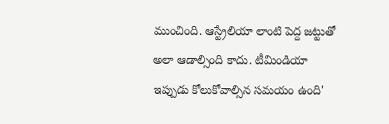ముంచింది. ఆస్ట్రేలియా లాంటి పెద్ద జట్టుతో అలా ఆడాల్సింది కాదు. టీమిండియా ఇప్పుడు కోలుకోవాల్సిన సమయం ఉంది'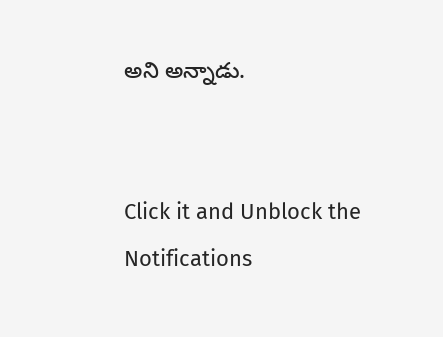అని అన్నాడు.


Click it and Unblock the Notifications